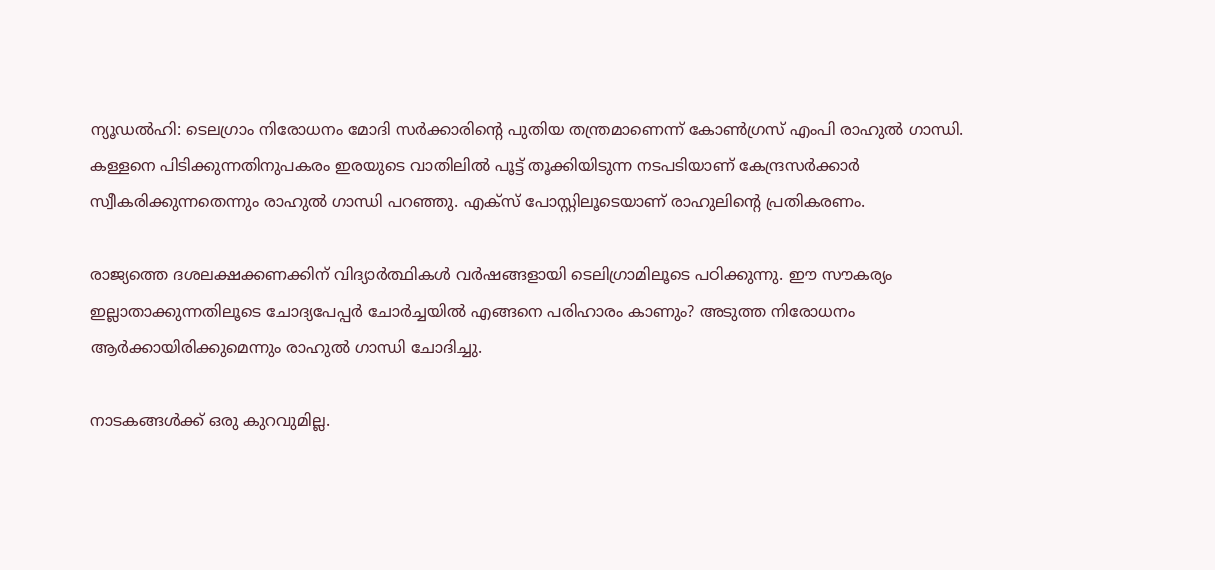ന്യൂഡല്‍ഹി: ടെലഗ്രാം നിരോധനം മോദി സര്‍ക്കാരിന്റെ പുതിയ തന്ത്രമാണെന്ന് കോണ്‍ഗ്രസ് എംപി രാഹുല്‍ ഗാന്ധി. കള്ളനെ പിടിക്കുന്നതിനുപകരം ഇരയുടെ വാതിലില്‍ പൂട്ട് തൂക്കിയിടുന്ന നടപടിയാണ് കേന്ദ്രസര്‍ക്കാര്‍ സ്വീകരിക്കുന്നതെന്നും രാഹുല്‍ ഗാന്ധി പറഞ്ഞു. എക്സ് പോസ്റ്റിലൂടെയാണ് രാഹുലിന്റെ പ്രതികരണം.

രാജ്യത്തെ ദശലക്ഷക്കണക്കിന് വിദ്യാര്‍ത്ഥികള്‍ വര്‍ഷങ്ങളായി ടെലിഗ്രാമിലൂടെ പഠിക്കുന്നു. ഈ സൗകര്യം ഇല്ലാതാക്കുന്നതിലൂടെ ചോദ്യപേപ്പര്‍ ചോര്‍ച്ചയില്‍ എങ്ങനെ പരിഹാരം കാണും? അടുത്ത നിരോധനം ആര്‍ക്കായിരിക്കുമെന്നും രാഹുല്‍ ഗാന്ധി ചോദിച്ചു.

നാടകങ്ങള്‍ക്ക് ഒരു കുറവുമില്ല.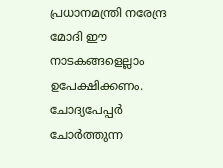പ്രധാനമന്ത്രി നരേന്ദ്ര മോദി ഈ നാടകങ്ങളെല്ലാം ഉപേക്ഷിക്കണം. ചോദ്യപേപ്പര്‍ ചോര്‍ത്തുന്ന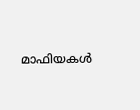മാഫിയകള്‍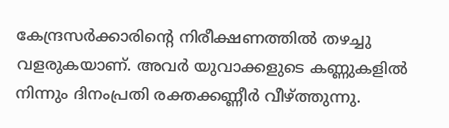കേന്ദ്രസര്‍ക്കാരിന്റെ നിരീക്ഷണത്തില്‍ തഴച്ചു വളരുകയാണ്. അവര്‍ യുവാക്കളുടെ കണ്ണുകളില്‍ നിന്നും ദിനംപ്രതി രക്തക്കണ്ണീര്‍ വീഴ്ത്തുന്നു.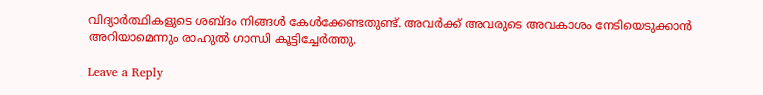വിദ്യാര്‍ത്ഥികളുടെ ശബ്ദം നിങ്ങള്‍ കേള്‍ക്കേണ്ടതുണ്ട്. അവര്‍ക്ക് അവരുടെ അവകാശം നേടിയെടുക്കാന്‍ അറിയാമെന്നും രാഹുല്‍ ഗാന്ധി കൂട്ടിച്ചേര്‍ത്തു.

Leave a Reply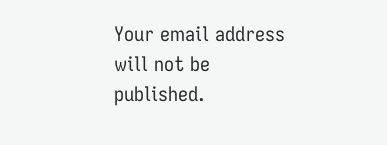Your email address will not be published.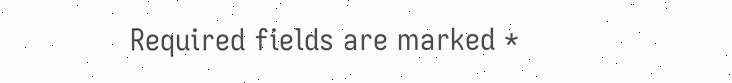Required fields are marked *